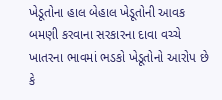ખેડૂતોના હાલ બેહાલ ખેડૂતોની આવક બમણી કરવાના સરકારના દાવા વચ્ચે ખાતરના ભાવમાં ભડકો ખેડૂતોનો આરોપ છે કે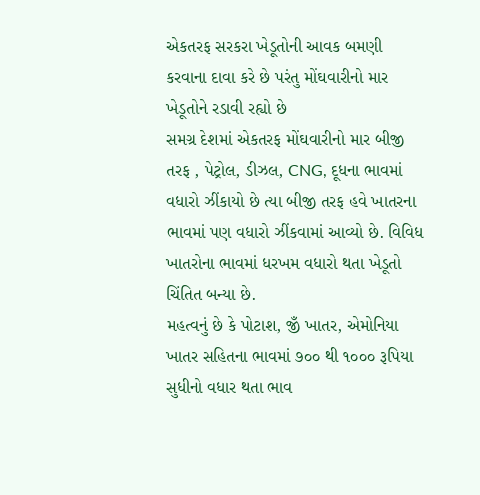એકતરફ સરકરા ખેડૂતોની આવક બમણી કરવાના દાવા કરે છે પરંતુ મોંઘવારીનો માર ખેડૂતોને રડાવી રહ્યો છે
સમગ્ર દેશમાં એકતરફ મોંઘવારીનો માર બીજી તરફ , પેટ્રોલ, ડીઝલ, CNG, દૂધના ભાવમાં વધારો ઝીંકાયો છે ત્યા બીજી તરફ હવે ખાતરના ભાવમાં પણ વધારો ઝીંકવામાં આવ્યો છે. વિવિધ ખાતરોના ભાવમાં ધરખમ વધારો થતા ખેડૂતો ચિંતિત બન્યા છે.
મહત્વનું છે કે પોટાશ, જીઁ ખાતર, એમોનિયા ખાતર સહિતના ભાવમાં ૭૦૦ થી ૧૦૦૦ રૂપિયા સુધીનો વધાર થતા ભાવ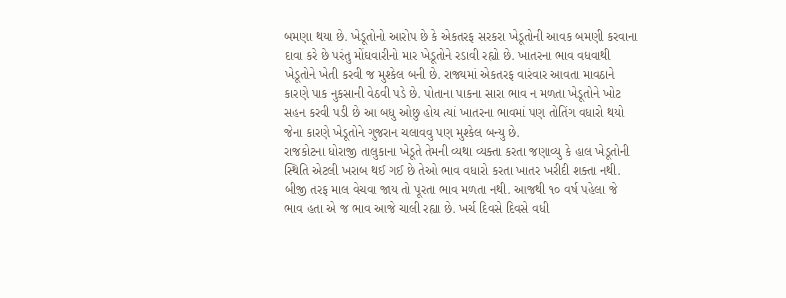બમણા થયા છે. ખેડૂતોનો આરોપ છે કે એકતરફ સરકરા ખેડૂતોની આવક બમણી કરવાના દાવા કરે છે પરંતુ મોંઘવારીનો માર ખેડૂતોને રડાવી રહ્યો છે. ખાતરના ભાવ વધવાથી ખેડૂતોને ખેતી કરવી જ મુશ્કેલ બની છે. રાજ્યમાં એકતરફ વારંવાર આવતા માવઠાને કારણે પાક નુકસાની વેઠવી પડે છે. પોતાના પાકના સારા ભાવ ન મળતા ખેડૂતોને ખોટ સહન કરવી પડી છે આ બધુ ઓછુ હોય ત્યાં ખાતરના ભાવમાં પણ તોતિંગ વધારો થયો જેના કારણે ખેડૂતોને ગુજરાન ચલાવવુ પણ મુશ્કેલ બન્યુ છે.
રાજકોટના ધોરાજી તાલુકાના ખેડૂતે તેમની વ્યથા વ્યક્તા કરતા જણાવ્યુ કે હાલ ખેડૂતોની સ્થિતિ એટલી ખરાબ થઈ ગઈ છે તેઓ ભાવ વધારો કરતા ખાતર ખરીદી શક્તા નથી. બીજી તરફ માલ વેચવા જાય તો પૂરતા ભાવ મળતા નથી. આજથી ૧૦ વર્ષ પહેલા જે ભાવ હતા એ જ ભાવ આજે ચાલી રહ્યા છે. ખર્ચ દિવસે દિવસે વધી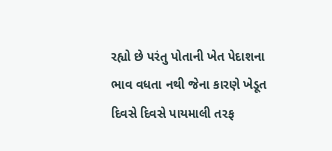રહ્યો છે પરંતુ પોતાની ખેત પેદાશના ભાવ વધતા નથી જેના કારણે ખેડૂત દિવસે દિવસે પાયમાલી તરફ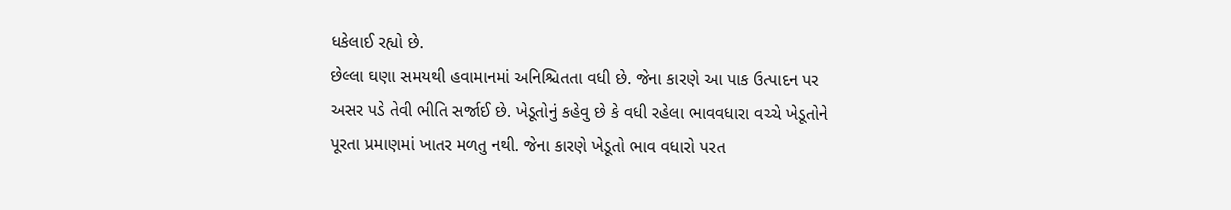ધકેલાઈ રહ્યો છે.
છેલ્લા ઘણા સમયથી હવામાનમાં અનિશ્ચિતતા વધી છે. જેના કારણે આ પાક ઉત્પાદન પર અસર પડે તેવી ભીતિ સર્જાઈ છે. ખેડૂતોનું કહેવુ છે કે વધી રહેલા ભાવવધારા વચ્ચે ખેડૂતોને પૂરતા પ્રમાણમાં ખાતર મળતુ નથી. જેના કારણે ખેડૂતો ભાવ વધારો પરત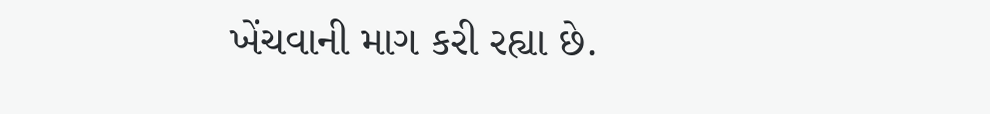ખેંચવાની માગ કરી રહ્યા છે.